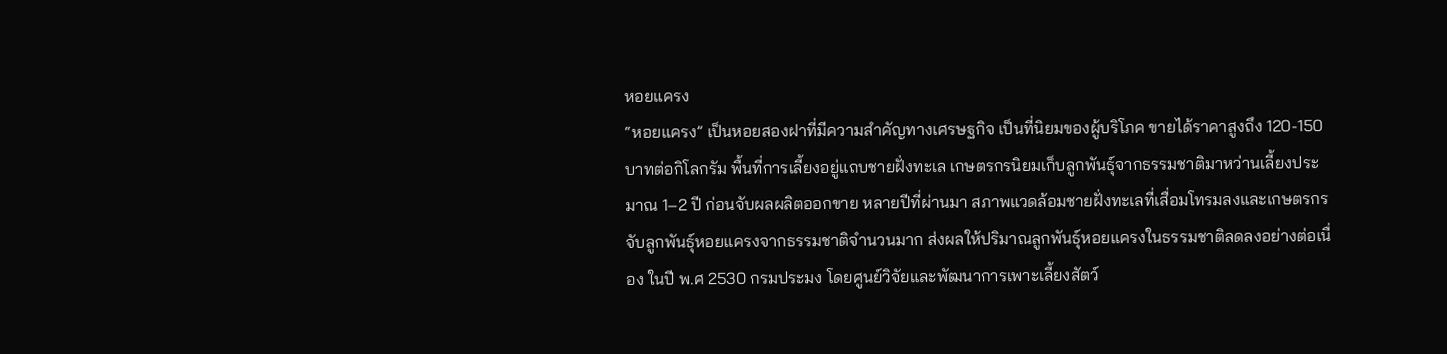หอยแครง
“หอยแครง” เป็นหอยสองฝาที่มีความสำคัญทางเศรษฐกิจ เป็นที่นิยมของผู้บริโภค ขายได้ราคาสูงถึง 120-150 บาทต่อกิโลกรัม พื้นที่การเลี้ยงอยู่แถบชายฝั่งทะเล เกษตรกรนิยมเก็บลูกพันธุ์จากธรรมชาติมาหว่านเลี้ยงประมาณ 1–2 ปี ก่อนจับผลผลิตออกขาย หลายปีที่ผ่านมา สภาพแวดล้อมชายฝั่งทะเลที่เสื่อมโทรมลงและเกษตรกรจับลูกพันธุ์หอยแครงจากธรรมชาติจำนวนมาก ส่งผลให้ปริมาณลูกพันธุ์หอยแครงในธรรมชาติลดลงอย่างต่อเนื่อง ในปี พ.ศ 2530 กรมประมง โดยศูนย์วิจัยและพัฒนาการเพาะเลี้ยงสัตว์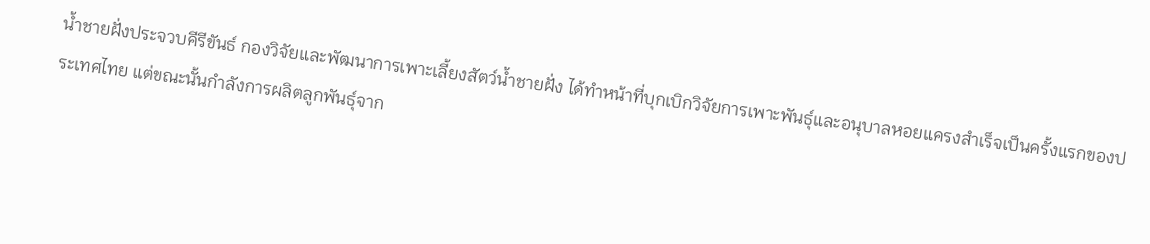น้ำชายฝั่งประจวบคีรีขันธ์ กองวิจัยและพัฒนาการเพาะเลี้ยงสัตว์น้ำชายฝั่ง ได้ทำหน้าที่บุกเบิกวิจัยการเพาะพันธุ์และอนุบาลหอยแครงสำเร็จเป็นครั้งแรกของประเทศไทย แต่ขณะนั้นกำลังการผลิตลูกพันธุ์จาก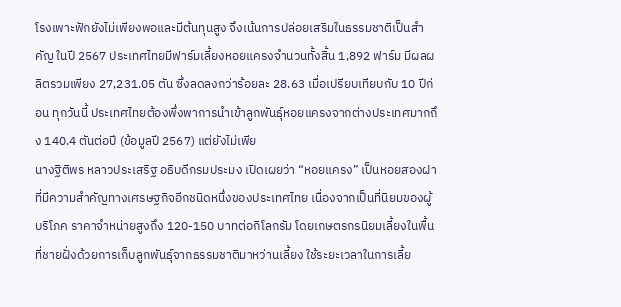โรงเพาะฟักยังไม่เพียงพอและมีต้นทุนสูง จึงเน้นการปล่อยเสริมในธรรมชาติเป็นสำคัญ ในปี 2567 ประเทศไทยมีฟาร์มเลี้ยงหอยแครงจำนวนทั้งสิ้น 1,892 ฟาร์ม มีผลผลิตรวมเพียง 27,231.05 ตัน ซึ่งลดลงกว่าร้อยละ 28.63 เมื่อเปรียบเทียบกับ 10 ปีก่อน ทุกวันนี้ ประเทศไทยต้องพึ่งพาการนำเข้าลูกพันธุ์หอยแครงจากต่างประเทศมากถึง 140.4 ตันต่อปี (ข้อมูลปี 2567) แต่ยังไม่เพีย
นางฐิติพร หลาวประเสริฐ อธิบดีกรมประมง เปิดเผยว่า “หอยแครง” เป็นหอยสองฝาที่มีความสำคัญทางเศรษฐกิจอีกชนิดหนึ่งของประเทศไทย เนื่องจากเป็นที่นิยมของผู้บริโภค ราคาจำหน่ายสูงถึง 120-150 บาทต่อกิโลกรัม โดยเกษตรกรนิยมเลี้ยงในพื้นที่ชายฝั่งด้วยการเก็บลูกพันธุ์จากธรรมชาติมาหว่านเลี้ยง ใช้ระยะเวลาในการเลี้ย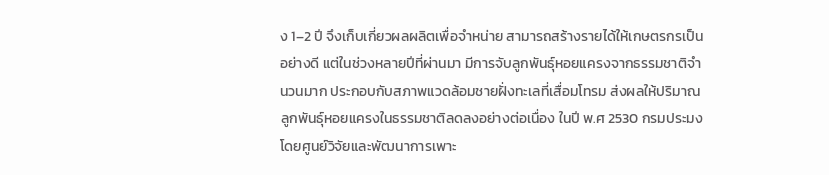ง 1–2 ปี จึงเก็บเกี่ยวผลผลิตเพื่อจำหน่าย สามารถสร้างรายได้ให้เกษตรกรเป็นอย่างดี แต่ในช่วงหลายปีที่ผ่านมา มีการจับลูกพันธุ์หอยแครงจากธรรมชาติจำนวนมาก ประกอบกับสภาพแวดล้อมชายฝั่งทะเลที่เสื่อมโทรม ส่งผลให้ปริมาณลูกพันธุ์หอยแครงในธรรมชาติลดลงอย่างต่อเนื่อง ในปี พ.ศ 2530 กรมประมง โดยศูนย์วิจัยและพัฒนาการเพาะ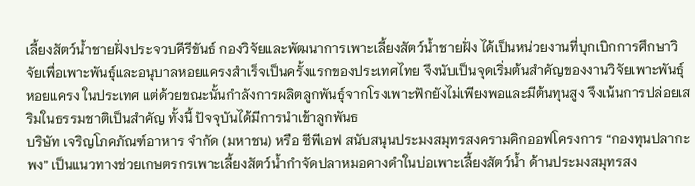เลี้ยงสัตว์น้ำชายฝั่งประจวบคีรีขันธ์ กองวิจัยและพัฒนาการเพาะเลี้ยงสัตว์น้ำชายฝั่ง ได้เป็นหน่วยงานที่บุกเบิกการศึกษาวิจัยเพื่อเพาะพันธุ์และอนุบาลหอยแครงสำเร็จเป็นครั้งแรกของประเทศไทย จึงนับเป็นจุดเริ่มต้นสำคัญของงานวิจัยเพาะพันธุ์หอยแครง ในประเทศ แต่ด้วยขณะนั้นกำลังการผลิตลูกพันธุ์จากโรงเพาะฟักยังไม่เพียงพอและมีต้นทุนสูง จึงเน้นการปล่อยเสริมในธรรมชาติเป็นสำคัญ ทั้งนี้ ปัจจุบันได้มีการนำเข้าลูกพันธ
บริษัท เจริญโภคภัณฑ์อาหาร จำกัด (มหาชน) หรือ ซีพีเอฟ สนับสนุนประมงสมุทรสงครามคิกออฟโครงการ “กองทุนปลากะพง” เป็นแนวทางช่วยเกษตรกรเพาะเลี้ยงสัตว์น้ำกำจัดปลาหมอคางดำในบ่อเพาะเลี้ยงสัตว์น้ำ ด้านประมงสมุทรสง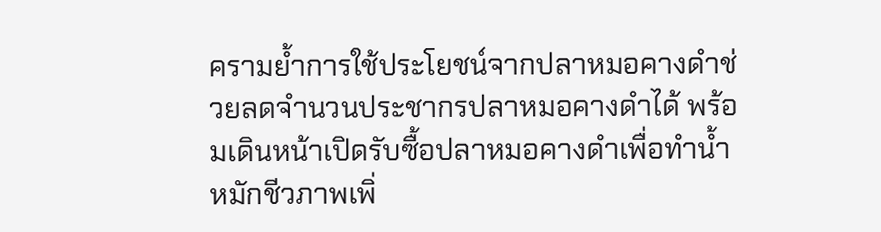ครามย้ำการใช้ประโยชน์จากปลาหมอคางดำช่วยลดจำนวนประชากรปลาหมอคางดำได้ พร้อมเดินหน้าเปิดรับซื้อปลาหมอคางดำเพื่อทำน้ำหมักชีวภาพเพิ่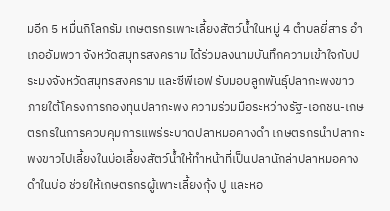มอีก 5 หมื่นกิโลกรัม เกษตรกรเพาะเลี้ยงสัตว์น้ำในหมู่ 4 ตำบลยี่สาร อำเภออัมพวา จังหวัดสมุทรสงคราม ได้ร่วมลงนามบันทึกความเข้าใจกับประมงจังหวัดสมุทรสงคราม และซีพีเอฟ รับมอบลูกพันธุ์ปลากะพงขาว ภายใต้โครงการกองทุนปลากะพง ความร่วมมือระหว่างรัฐ-เอกชน-เกษตรกรในการควบคุมการแพร่ระบาดปลาหมอคางดำ เกษตรกรนำปลากะพงขาวไปเลี้ยงในบ่อเลี้ยงสัตว์น้ำให้ทำหน้าที่เป็นปลานักล่าปลาหมอคางดำในบ่อ ช่วยให้เกษตรกรผู้เพาะเลี้ยงกุ้ง ปู และหอ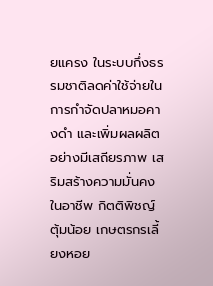ยแครง ในระบบกึ่งธรรมชาติลดค่าใช้จ่ายในการกำจัดปลาหมอคางดำ และเพิ่มผลผลิตอย่างมีเสถียรภาพ เสริมสร้างความมั่นคงในอาชีพ กิตติพิชญ์ ตุ้มน้อย เกษตรกรเลี้ยงหอย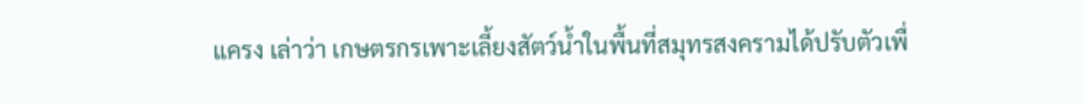แครง เล่าว่า เกษตรกรเพาะเลี้ยงสัตว์น้ำในพื้นที่สมุทรสงครามได้ปรับตัวเพื่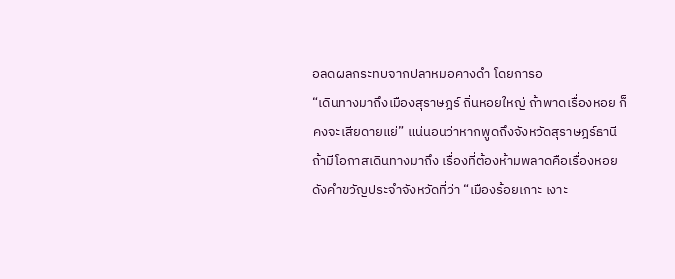อลดผลกระทบจากปลาหมอคางดำ โดยการอ
“เดินทางมาถึงเมืองสุราษฎร์ ถิ่นหอยใหญ่ ถ้าพาดเรื่องหอย ก็คงจะเสียดายแย่” แน่นอนว่าหากพูดถึงจังหวัดสุราษฎร์ธานี ถ้ามีโอกาสเดินทางมาถึง เรื่องที่ต้องห้ามพลาดคือเรื่องหอย ดังคำขวัญประจำจังหวัดที่ว่า “เมืองร้อยเกาะ เงาะ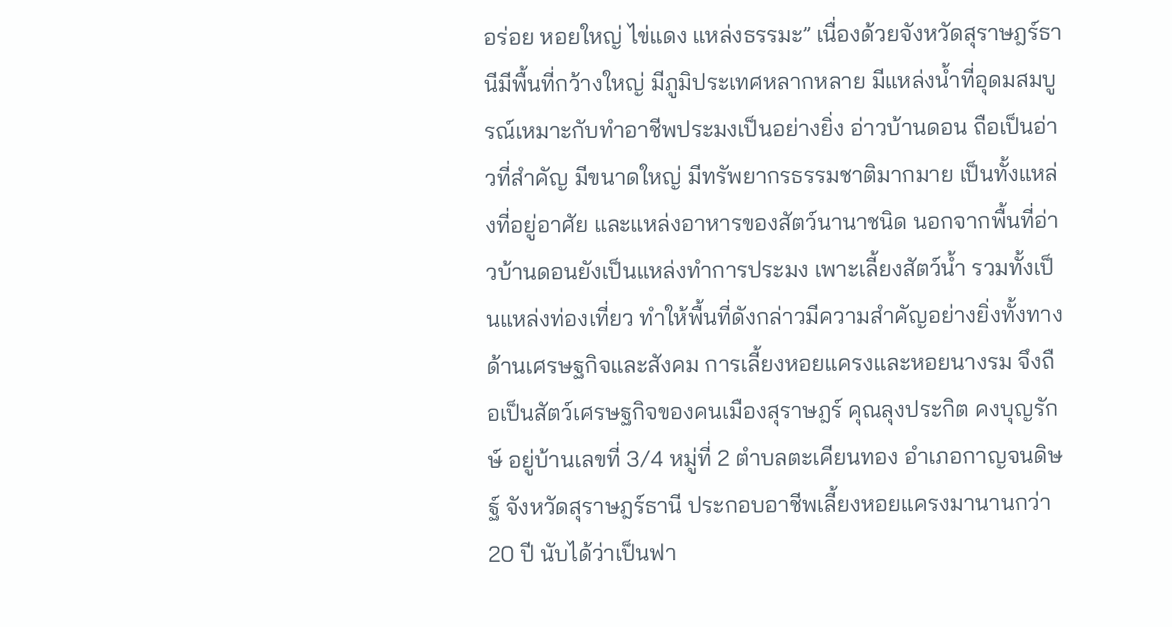อร่อย หอยใหญ่ ไข่แดง แหล่งธรรมะ” เนื่องด้วยจังหวัดสุราษฎร์ธานีมีพื้นที่กว้างใหญ่ มีภูมิประเทศหลากหลาย มีแหล่งน้ำที่อุดมสมบูรณ์เหมาะกับทำอาชีพประมงเป็นอย่างยิ่ง อ่าวบ้านดอน ถือเป็นอ่าวที่สำคัญ มีขนาดใหญ่ มีทรัพยากรธรรมชาติมากมาย เป็นทั้งแหล่งที่อยู่อาศัย และแหล่งอาหารของสัตว์นานาชนิด นอกจากพื้นที่อ่าวบ้านดอนยังเป็นแหล่งทำการประมง เพาะเลี้ยงสัตว์น้ำ รวมทั้งเป็นแหล่งท่องเที่ยว ทำให้พื้นที่ดังกล่าวมีความสำคัญอย่างยิ่งทั้งทางด้านเศรษฐกิจและสังคม การเลี้ยงหอยแครงและหอยนางรม จึงถือเป็นสัตว์เศรษฐกิจของคนเมืองสุราษฎร์ คุณลุงประกิต คงบุญรักษ์ อยู่บ้านเลขที่ 3/4 หมู่ที่ 2 ตำบลตะเคียนทอง อำเภอกาญจนดิษฐ์ จังหวัดสุราษฎร์ธานี ประกอบอาชีพเลี้ยงหอยแครงมานานกว่า 20 ปี นับได้ว่าเป็นฟา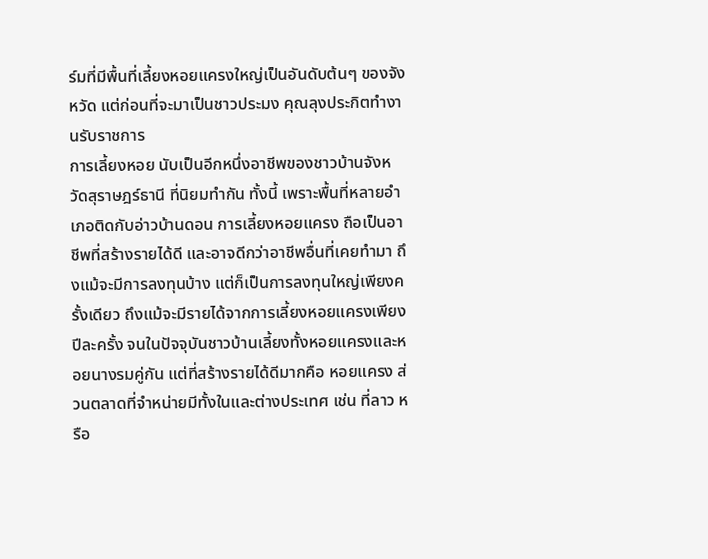ร์มที่มีพื้นที่เลี้ยงหอยแครงใหญ่เป็นอันดับต้นๆ ของจังหวัด แต่ก่อนที่จะมาเป็นชาวประมง คุณลุงประกิตทำงานรับราชการ
การเลี้ยงหอย นับเป็นอีกหนึ่งอาชีพของชาวบ้านจังหวัดสุราษฎร์ธานี ที่นิยมทำกัน ทั้งนี้ เพราะพื้นที่หลายอำเภอติดกับอ่าวบ้านดอน การเลี้ยงหอยแครง ถือเป็นอาชีพที่สร้างรายได้ดี และอาจดีกว่าอาชีพอื่นที่เคยทำมา ถึงแม้จะมีการลงทุนบ้าง แต่ก็เป็นการลงทุนใหญ่เพียงครั้งเดียว ถึงแม้จะมีรายได้จากการเลี้ยงหอยแครงเพียงปีละครั้ง จนในปัจจุบันชาวบ้านเลี้ยงทั้งหอยแครงและหอยนางรมคู่กัน แต่ที่สร้างรายได้ดีมากคือ หอยแครง ส่วนตลาดที่จำหน่ายมีทั้งในและต่างประเทศ เช่น ที่ลาว หรือ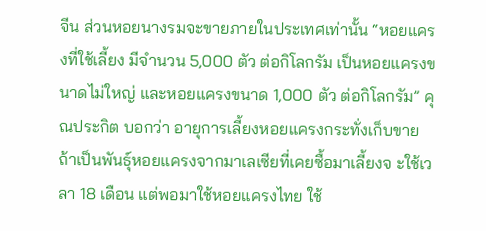จีน ส่วนหอยนางรมจะขายภายในประเทศเท่านั้น “หอยแครงที่ใช้เลี้ยง มีจำนวน 5,000 ตัว ต่อกิโลกรัม เป็นหอยแครงขนาดไม่ใหญ่ และหอยแครงขนาด 1,000 ตัว ต่อกิโลกรัม” คุณประกิต บอกว่า อายุการเลี้ยงหอยแครงกระทั่งเก็บขาย ถ้าเป็นพันธุ์หอยแครงจากมาเลเซียที่เคยซื้อมาเลี้ยงจ ะใช้เวลา 18 เดือน แต่พอมาใช้หอยแครงไทย ใช้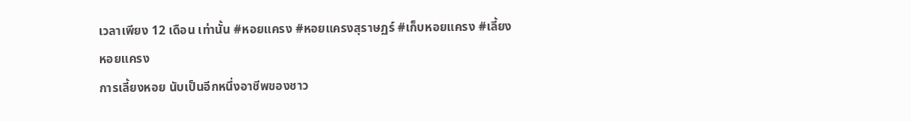เวลาเพียง 12 เดือน เท่านั้น #หอยแครง #หอยแครงสุราษฏร์ #เก็บหอยแครง #เลี้ยงหอยแครง
การเลี้ยงหอย นับเป็นอีกหนึ่งอาชีพของชาว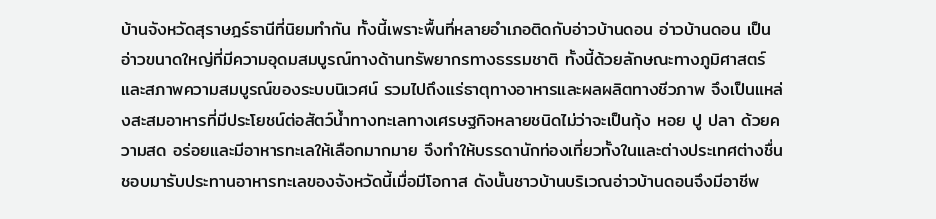บ้านจังหวัดสุราษฎร์ธานีที่นิยมทำกัน ทั้งนี้เพราะพื้นที่หลายอำเภอติดกับอ่าวบ้านดอน อ่าวบ้านดอน เป็นอ่าวขนาดใหญ่ที่มีความอุดมสมบูรณ์ทางด้านทรัพยากรทางธรรมชาติ ทั้งนี้ด้วยลักษณะทางภูมิศาสตร์ และสภาพความสมบูรณ์ของระบบนิเวศน์ รวมไปถึงแร่ธาตุทางอาหารและผลผลิตทางชีวภาพ จึงเป็นแหล่งสะสมอาหารที่มีประโยชน์ต่อสัตว์น้ำทางทะเลทางเศรษฐกิจหลายชนิดไม่ว่าจะเป็นกุ้ง หอย ปู ปลา ด้วยความสด อร่อยและมีอาหารทะเลให้เลือกมากมาย จึงทำให้บรรดานักท่องเที่ยวทั้งในและต่างประเทศต่างชื่นชอบมารับประทานอาหารทะเลของจังหวัดนี้เมื่อมีโอกาส ดังนั้นชาวบ้านบริเวณอ่าวบ้านดอนจึงมีอาชีพ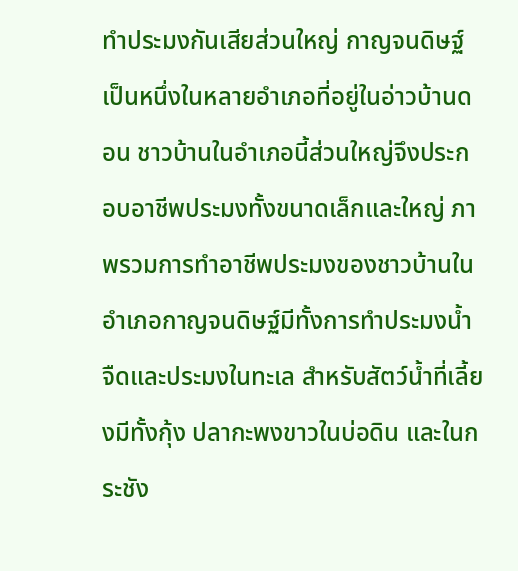ทำประมงกันเสียส่วนใหญ่ กาญจนดิษฐ์ เป็นหนึ่งในหลายอำเภอที่อยู่ในอ่าวบ้านดอน ชาวบ้านในอำเภอนี้ส่วนใหญ่จึงประกอบอาชีพประมงทั้งขนาดเล็กและใหญ่ ภาพรวมการทำอาชีพประมงของชาวบ้านในอำเภอกาญจนดิษฐ์มีทั้งการทำประมงน้ำจืดและประมงในทะเล สำหรับสัตว์น้ำที่เลี้ยงมีทั้งกุ้ง ปลากะพงขาวในบ่อดิน และในกระชัง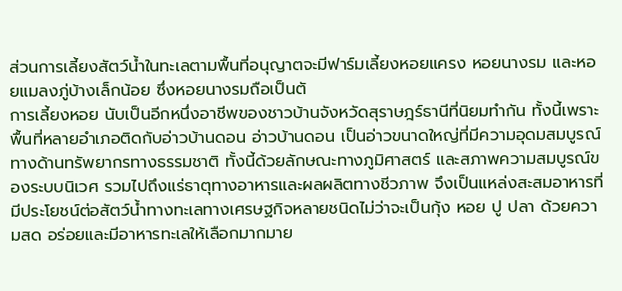ส่วนการเลี้ยงสัตว์น้ำในทะเลตามพื้นที่อนุญาตจะมีฟาร์มเลี้ยงหอยแครง หอยนางรม และหอยแมลงภู่บ้างเล็กน้อย ซึ่งหอยนางรมถือเป็นตั
การเลี้ยงหอย นับเป็นอีกหนึ่งอาชีพของชาวบ้านจังหวัดสุราษฎร์ธานีที่นิยมทำกัน ทั้งนี้เพราะพื้นที่หลายอำเภอติดกับอ่าวบ้านดอน อ่าวบ้านดอน เป็นอ่าวขนาดใหญ่ที่มีความอุดมสมบูรณ์ทางด้านทรัพยากรทางธรรมชาติ ทั้งนี้ด้วยลักษณะทางภูมิศาสตร์ และสภาพความสมบูรณ์ของระบบนิเวศ รวมไปถึงแร่ธาตุทางอาหารและผลผลิตทางชีวภาพ จึงเป็นแหล่งสะสมอาหารที่มีประโยชน์ต่อสัตว์น้ำทางทะเลทางเศรษฐกิจหลายชนิดไม่ว่าจะเป็นกุ้ง หอย ปู ปลา ด้วยความสด อร่อยและมีอาหารทะเลให้เลือกมากมาย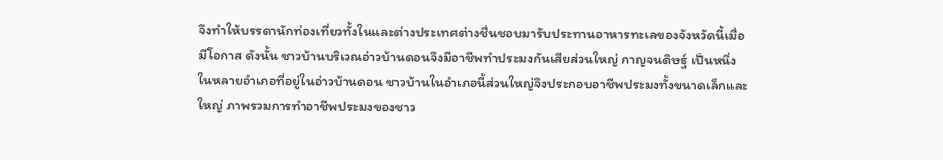จึงทำให้บรรดานักท่องเที่ยวทั้งในและต่างประเทศต่างชื่นชอบมารับประทานอาหารทะเลของจังหวัดนี้เมื่อมีโอกาส ดังนั้น ชาวบ้านบริเวณอ่าวบ้านดอนจึงมีอาชีพทำประมงกันเสียส่วนใหญ่ กาญจนดิษฐ์ เป็นหนึ่งในหลายอำเภอที่อยู่ในอ่าวบ้านดอน ชาวบ้านในอำเภอนี้ส่วนใหญ่จึงประกอบอาชีพประมงทั้งขนาดเล็กและใหญ่ ภาพรวมการทำอาชีพประมงของชาว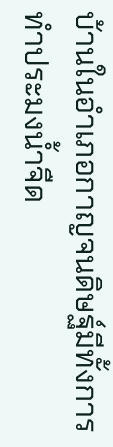บ้านในอำเภอกาญจนดิษฐ์มีทั้งการทำประมงน้ำจืด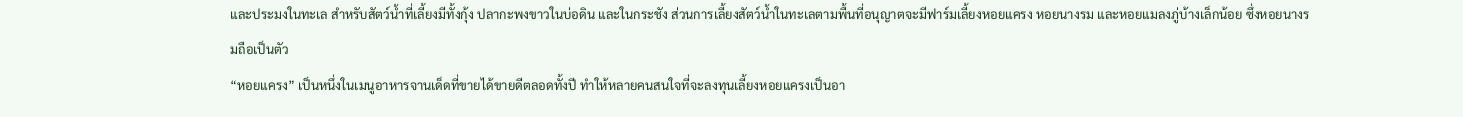และประมงในทะเล สำหรับสัตว์น้ำที่เลี้ยงมีทั้งกุ้ง ปลากะพงขาวในบ่อดิน และในกระชัง ส่วนการเลี้ยงสัตว์น้ำในทะเลตามพื้นที่อนุญาตจะมีฟาร์มเลี้ยงหอยแครง หอยนางรม และหอยแมลงภู่บ้างเล็กน้อย ซึ่งหอยนางรมถือเป็นตัว
“หอยแครง” เป็นหนึ่งในเมนูอาหารจานเด็ดที่ขายได้ขายดีตลอดทั้งปี ทำให้หลายคนสนใจที่จะลงทุนเลี้ยงหอยแครงเป็นอา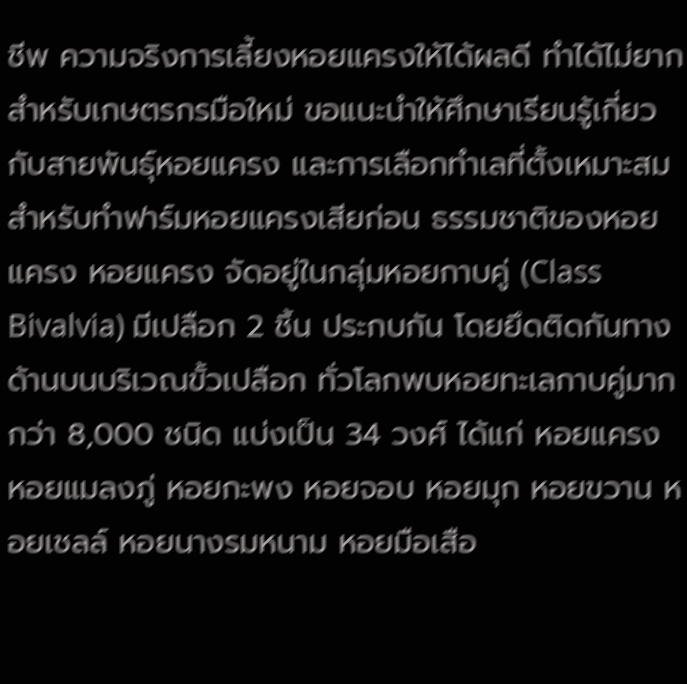ชีพ ความจริงการเลี้ยงหอยแครงให้ได้ผลดี ทำได้ไม่ยาก สำหรับเกษตรกรมือใหม่ ขอแนะนำให้ศึกษาเรียนรู้เกี่ยวกับสายพันธุ์หอยแครง และการเลือกทำเลที่ตั้งเหมาะสมสำหรับทำฟาร์มหอยแครงเสียก่อน ธรรมชาติของหอยแครง หอยแครง จัดอยู่ในกลุ่มหอยกาบคู่ (Class Bivalvia) มีเปลือก 2 ชิ้น ประกบกัน โดยยึดติดกันทางด้านบนบริเวณขั้วเปลือก ทั่วโลกพบหอยทะเลกาบคู่มากกว่า 8,000 ชนิด แบ่งเป็น 34 วงศ์ ได้แก่ หอยแครง หอยแมลงภู่ หอยกะพง หอยจอบ หอยมุก หอยขวาน หอยเชลล์ หอยนางรมหนาม หอยมือเสือ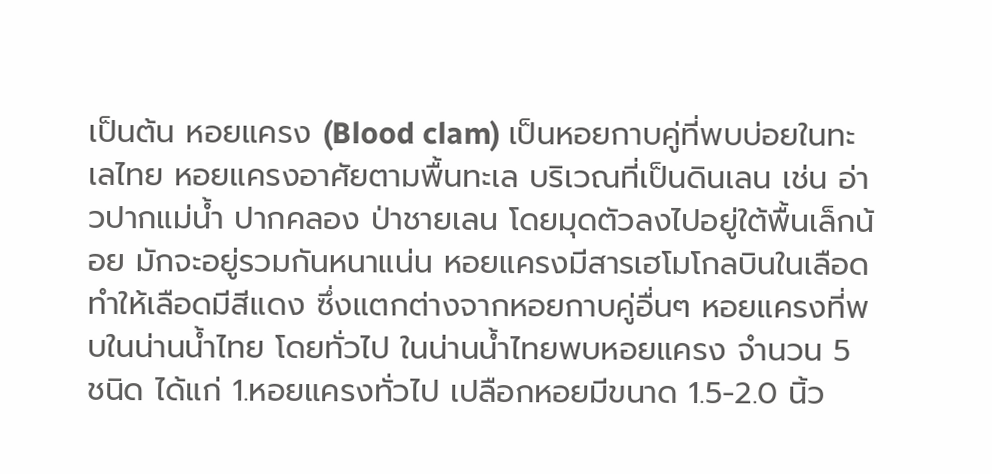เป็นต้น หอยแครง (Blood clam) เป็นหอยกาบคู่ที่พบบ่อยในทะเลไทย หอยแครงอาศัยตามพื้นทะเล บริเวณที่เป็นดินเลน เช่น อ่าวปากแม่น้ำ ปากคลอง ป่าชายเลน โดยมุดตัวลงไปอยู่ใต้พื้นเล็กน้อย มักจะอยู่รวมกันหนาแน่น หอยแครงมีสารเฮโมโกลบินในเลือด ทำให้เลือดมีสีแดง ซึ่งแตกต่างจากหอยกาบคู่อื่นๆ หอยแครงที่พบในน่านน้ำไทย โดยทั่วไป ในน่านน้ำไทยพบหอยแครง จำนวน 5 ชนิด ได้แก่ 1.หอยแครงทั่วไป เปลือกหอยมีขนาด 1.5-2.0 นิ้ว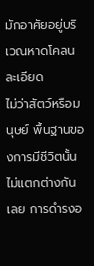มักอาศัยอยู่บริเวณหาดโคลนละเอียด
ไม่ว่าสัตว์หรือมนุษย์ พื้นฐานของการมีชีวิตนั้นไม่แตกต่างกันเลย การดำรงอ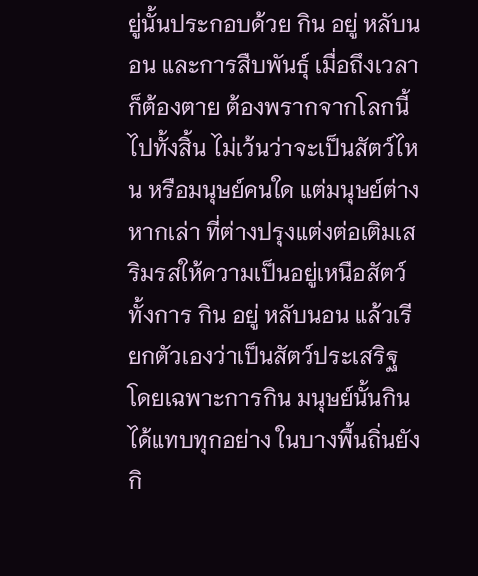ยู่นั้นประกอบด้วย กิน อยู่ หลับนอน และการสืบพันธุ์ เมื่อถึงเวลาก็ต้องตาย ต้องพรากจากโลกนี้ไปทั้งสิ้น ไม่เว้นว่าจะเป็นสัตว์ไหน หรือมนุษย์คนใด แต่มนุษย์ต่างหากเล่า ที่ต่างปรุงแต่งต่อเติมเสริมรสให้ความเป็นอยู่เหนือสัตว์ ทั้งการ กิน อยู่ หลับนอน แล้วเรียกตัวเองว่าเป็นสัตว์ประเสริฐ โดยเฉพาะการกิน มนุษย์นั้นกินได้แทบทุกอย่าง ในบางพื้นถิ่นยังกิ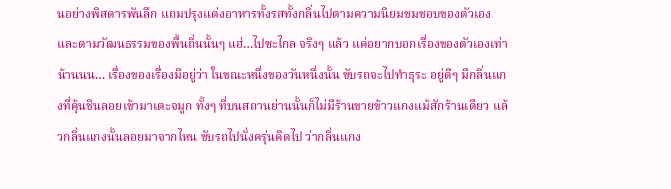นอย่างพิสดารพันลึก แถมปรุงแต่งอาหารทั้งรสทั้งกลิ่นไปตามความนิยมชมชอบของตัวเองและตามวัฒนธรรมของพื้นถิ่นนั้นๆ แฮ่…ไปซะไกล จริงๆ แล้ว แค่อยากบอกเรื่องของตัวเองเท่าน้านนน… เรื่องของเรื่องมีอยู่ว่า ในขณะหนึ่งของวันหนึ่งนั้น ขับรถจะไปทำธุระ อยู่ดีๆ มีกลิ่นแกงที่คุ้นชินลอยเข้ามาเตะจมูก ทั้งๆ ที่บนสถานย่านนั้นก็ไม่มีร้านขายข้าวแกงแม้สักร้านเดียว แล้วกลิ่นแกงนั้นลอยมาจากไหน ขับรถไปนั่งครุ่นคิดไป ว่ากลิ่นแกง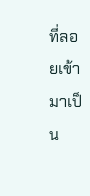ที่ลอยเข้ามาเป็น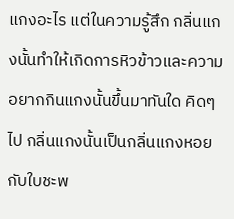แกงอะไร แต่ในความรู้สึก กลิ่นแกงนั้นทำให้เกิดการหิวข้าวและความอยากกินแกงนั้นขึ้นมาทันใด คิดๆ ไป กลิ่นแกงนั้นเป็นกลิ่นแกงหอยกับใบชะพ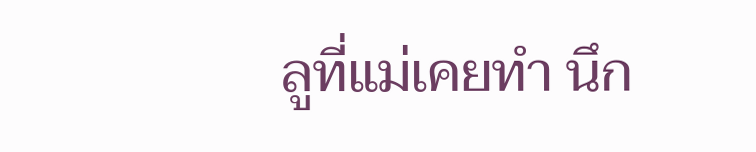ลูที่แม่เคยทำ นึก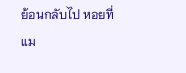ย้อนกลับไป หอยที่แม